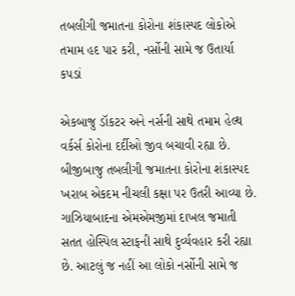તબલીગી જમાતના કોરોના શંકાસ્પદ લોકોએ તમામ હદ પાર કરી, નર્સોની સામે જ ઉતાર્યા કપડાં

એકબાજુ ડૉકટર અને નર્સની સાથે તમામ હેલ્થ વર્કર્સ કોરોના દર્દીઓ જીવ બચાવી રહ્યા છે. બીજીબાજુ તબલીગી જમાતના કોરોના શંકાસ્પદ ખરાબ એકદમ નીચલી કક્ષા પર ઉતરી આવ્યા છે. ગાઝિયાબાદના એમએમજીમાં દાખલ જમાતી સતત હોસ્પિલ સ્ટાફની સાથે દુર્વ્યવહાર કરી રહ્યા છે. આટલું જ નહીં આ લોકો નર્સોની સામે જ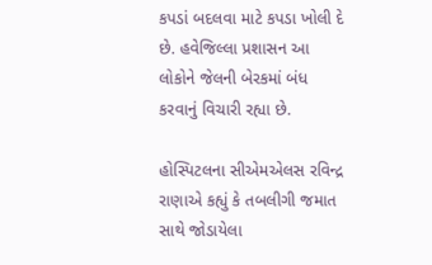કપડાં બદલવા માટે કપડા ખોલી દે છે. હવેજિલ્લા પ્રશાસન આ લોકોને જેલની બેરકમાં બંધ કરવાનું વિચારી રહ્યા છે.

હોસ્પિટલના સીએમએલસ રવિન્દ્ર રાણાએ કહ્યું કે તબલીગી જમાત સાથે જોડાયેલા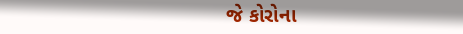જે કોરોના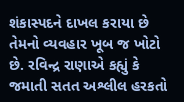શંકાસ્પદને દાખલ કરાયા છે તેમનો વ્યવહાર ખૂબ જ ખોટો છે. રવિન્દ્ર રાણાએ કહ્યું કે જમાતી સતત અશ્લીલ હરકતો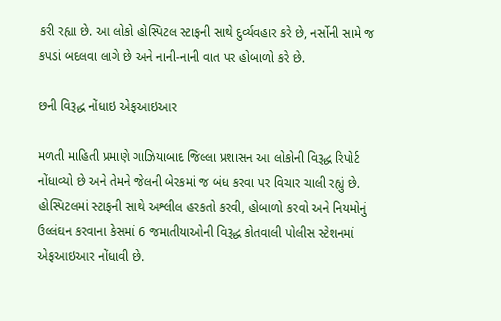કરી રહ્યા છે. આ લોકો હોસ્પિટલ સ્ટાફની સાથે દુર્વ્યવહાર કરે છે, નર્સોની સામે જ કપડાં બદલવા લાગે છે અને નાની-નાની વાત પર હોબાળો કરે છે.

છની વિરૂદ્ધ નોંધાઇ એફઆઇઆર

મળતી માહિતી પ્રમાણે ગાઝિયાબાદ જિલ્લા પ્રશાસન આ લોકોની વિરૂદ્ધ રિપોર્ટ નોંધાવ્યો છે અને તેમને જેલની બેરકમાં જ બંધ કરવા પર વિચાર ચાલી રહ્યું છે. હોસ્પિટલમાં સ્ટાફની સાથે અશ્લીલ હરકતો કરવી, હોબાળો કરવો અને નિયમોનું ઉલ્લંઘન કરવાના કેસમાં 6 જમાતીયાઓની વિરૂદ્ધ કોતવાલી પોલીસ સ્ટેશનમાં એફઆઇઆર નોંધાવી છે.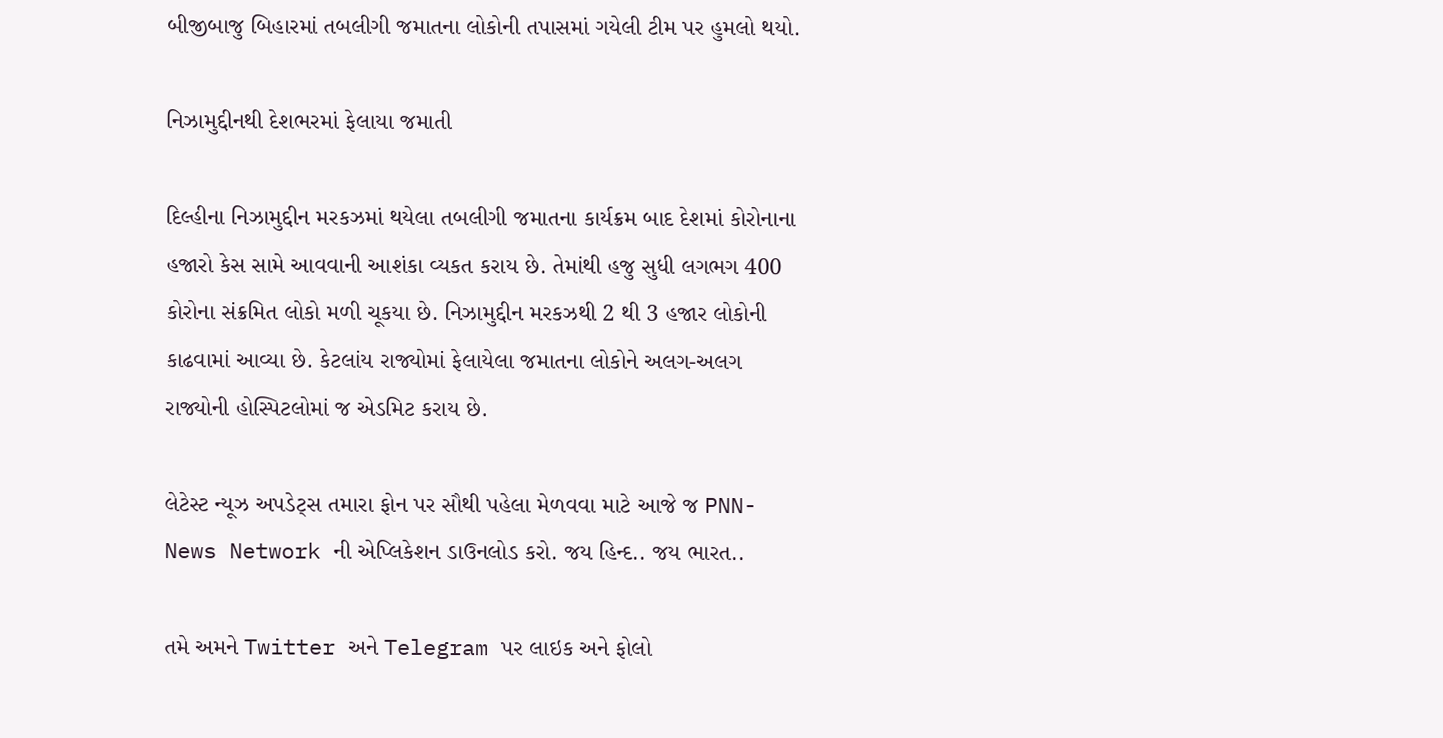બીજીબાજુ બિહારમાં તબલીગી જમાતના લોકોની તપાસમાં ગયેલી ટીમ પર હુમલો થયો.

નિઝામુદ્દીનથી દેશભરમાં ફેલાયા જમાતી

દિલ્હીના નિઝામુદ્દીન મરકઝમાં થયેલા તબલીગી જમાતના કાર્યક્રમ બાદ દેશમાં કોરોનાના હજારો કેસ સામે આવવાની આશંકા વ્યકત કરાય છે. તેમાંથી હજુ સુધી લગભગ 400 કોરોના સંક્રમિત લોકો મળી ચૂકયા છે. નિઝામુદ્દીન મરકઝથી 2 થી 3 હજાર લોકોની કાઢવામાં આવ્યા છે. કેટલાંય રાજ્યોમાં ફેલાયેલા જમાતના લોકોને અલગ-અલગ રાજ્યોની હોસ્પિટલોમાં જ એડમિટ કરાય છે.

લેટેસ્ટ ન્યૂઝ અપડેટ્સ તમારા ફોન પર સૌથી પહેલા મેળવવા માટે આજે જ PNN- News Network ની એપ્લિકેશન ડાઉનલોડ કરો. જય હિન્દ.. જય ભારત..

તમે અમને Twitter અને Telegram પર લાઇક અને ફોલો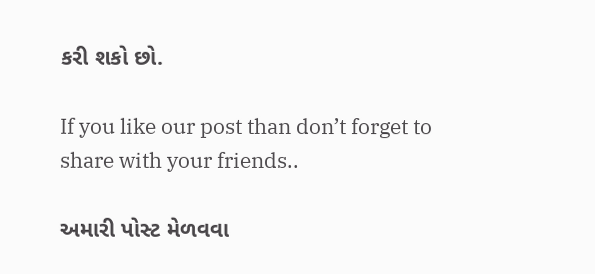કરી શકો છો.

If you like our post than don’t forget to share with your friends..

અમારી પોસ્ટ મેળવવા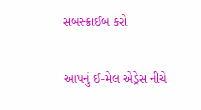સબસ્ક્રાઈબ કરો

આપનું ઈ-મેલ એડ્રેસ નીચે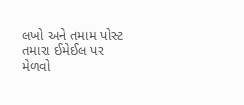લખો અને તમામ પોસ્ટ તમારા ઈમેઈલ પર મેળવો